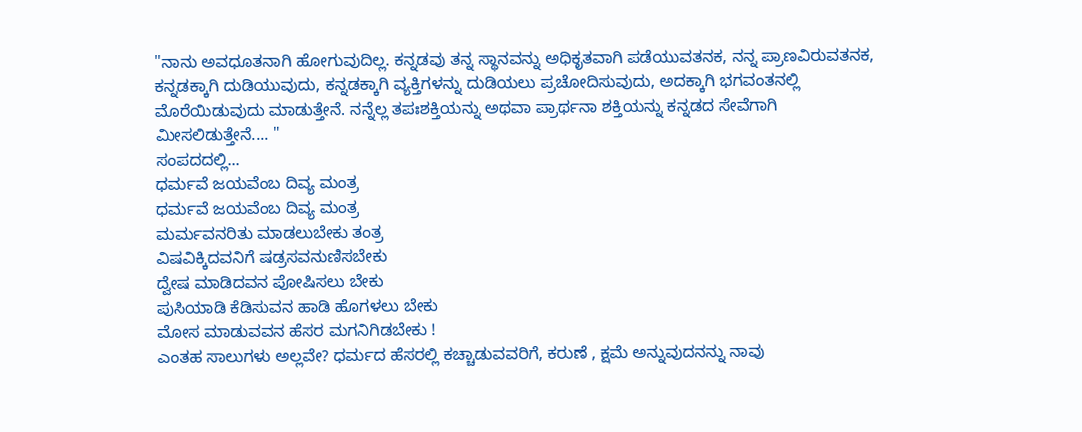"ನಾನು ಅವಧೂತನಾಗಿ ಹೋಗುವುದಿಲ್ಲ. ಕನ್ನಡವು ತನ್ನ ಸ್ಥಾನವನ್ನು ಅಧಿಕೃತವಾಗಿ ಪಡೆಯುವತನಕ, ನನ್ನ ಪ್ರಾಣವಿರುವತನಕ, ಕನ್ನಡಕ್ಕಾಗಿ ದುಡಿಯುವುದು, ಕನ್ನಡಕ್ಕಾಗಿ ವ್ಯಕ್ತಿಗಳನ್ನು ದುಡಿಯಲು ಪ್ರಚೋದಿಸುವುದು, ಅದಕ್ಕಾಗಿ ಭಗವಂತನಲ್ಲಿ ಮೊರೆಯಿಡುವುದು ಮಾಡುತ್ತೇನೆ. ನನ್ನೆಲ್ಲ ತಪಃಶಕ್ತಿಯನ್ನು ಅಥವಾ ಪ್ರಾರ್ಥನಾ ಶಕ್ತಿಯನ್ನು ಕನ್ನಡದ ಸೇವೆಗಾಗಿ ಮೀಸಲಿಡುತ್ತೇನೆ.... "
ಸಂಪದದಲ್ಲಿ...
ಧರ್ಮವೆ ಜಯವೆಂಬ ದಿವ್ಯ ಮಂತ್ರ
ಧರ್ಮವೆ ಜಯವೆಂಬ ದಿವ್ಯ ಮಂತ್ರ
ಮರ್ಮವನರಿತು ಮಾಡಲುಬೇಕು ತಂತ್ರ
ವಿಷವಿಕ್ಕಿದವನಿಗೆ ಷಡ್ರಸವನುಣಿಸಬೇಕು
ದ್ವೇಷ ಮಾಡಿದವನ ಪೋಷಿಸಲು ಬೇಕು
ಪುಸಿಯಾಡಿ ಕೆಡಿಸುವನ ಹಾಡಿ ಹೊಗಳಲು ಬೇಕು
ಮೋಸ ಮಾಡುವವನ ಹೆಸರ ಮಗನಿಗಿಡಬೇಕು !
ಎಂತಹ ಸಾಲುಗಳು ಅಲ್ಲವೇ? ಧರ್ಮದ ಹೆಸರಲ್ಲಿ ಕಚ್ಚಾಡುವವರಿಗೆ, ಕರುಣೆ , ಕ್ಷಮೆ ಅನ್ನುವುದನನ್ನು ನಾವು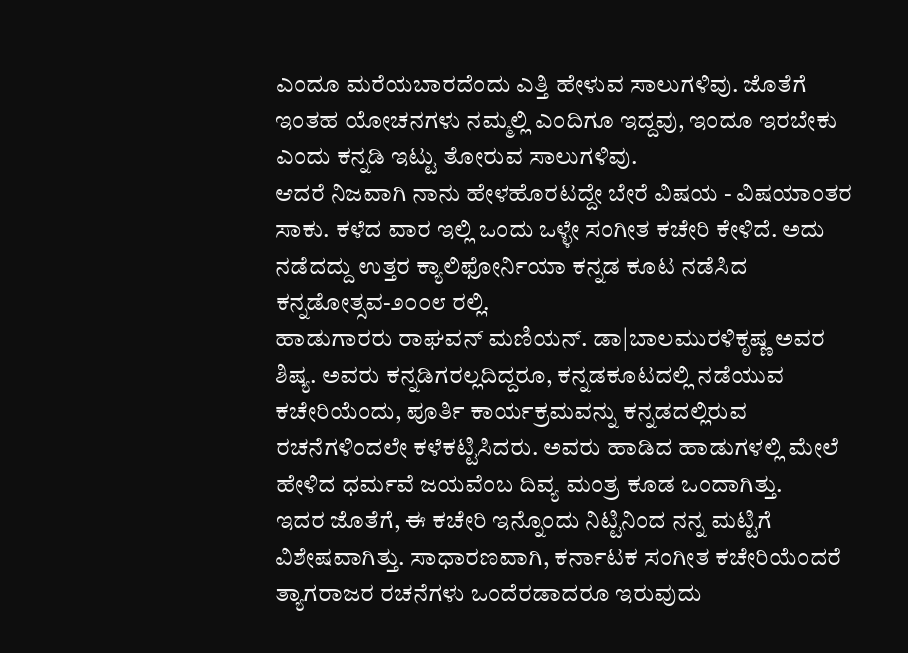ಎಂದೂ ಮರೆಯಬಾರದೆಂದು ಎತ್ತಿ ಹೇಳುವ ಸಾಲುಗಳಿವು. ಜೊತೆಗೆ ಇಂತಹ ಯೋಚನಗಳು ನಮ್ಮಲ್ಲಿ ಎಂದಿಗೂ ಇದ್ದವು, ಇಂದೂ ಇರಬೇಕು ಎಂದು ಕನ್ನಡಿ ಇಟ್ಟು ತೋರುವ ಸಾಲುಗಳಿವು.
ಆದರೆ ನಿಜವಾಗಿ ನಾನು ಹೇಳಹೊರಟದ್ದೇ ಬೇರೆ ವಿಷಯ - ವಿಷಯಾಂತರ ಸಾಕು. ಕಳೆದ ವಾರ ಇಲ್ಲಿ ಒಂದು ಒಳ್ಳೇ ಸಂಗೀತ ಕಚೇರಿ ಕೇಳಿದೆ. ಅದು ನಡೆದದ್ದು ಉತ್ತರ ಕ್ಯಾಲಿಫೋರ್ನಿಯಾ ಕನ್ನಡ ಕೂಟ ನಡೆಸಿದ ಕನ್ನಡೋತ್ಸವ-೨೦೦೮ ರಲ್ಲಿ.
ಹಾಡುಗಾರರು ರಾಘವನ್ ಮಣಿಯನ್. ಡಾ|ಬಾಲಮುರಳಿಕೃಷ್ಣ ಅವರ ಶಿಷ್ಯ. ಅವರು ಕನ್ನಡಿಗರಲ್ಲದಿದ್ದರೂ, ಕನ್ನಡಕೂಟದಲ್ಲಿ ನಡೆಯುವ ಕಚೇರಿಯೆಂದು, ಪೂರ್ತಿ ಕಾರ್ಯಕ್ರಮವನ್ನು ಕನ್ನಡದಲ್ಲಿರುವ ರಚನೆಗಳಿಂದಲೇ ಕಳೆಕಟ್ಟಿಸಿದರು. ಅವರು ಹಾಡಿದ ಹಾಡುಗಳಲ್ಲಿ ಮೇಲೆ ಹೇಳಿದ ಧರ್ಮವೆ ಜಯವೆಂಬ ದಿವ್ಯ ಮಂತ್ರ ಕೂಡ ಒಂದಾಗಿತ್ತು.
ಇದರ ಜೊತೆಗೆ, ಈ ಕಚೇರಿ ಇನ್ನೊಂದು ನಿಟ್ಟಿನಿಂದ ನನ್ನ ಮಟ್ಟಿಗೆ ವಿಶೇಷವಾಗಿತ್ತು. ಸಾಧಾರಣವಾಗಿ, ಕರ್ನಾಟಕ ಸಂಗೀತ ಕಚೇರಿಯೆಂದರೆ ತ್ಯಾಗರಾಜರ ರಚನೆಗಳು ಒಂದೆರಡಾದರೂ ಇರುವುದು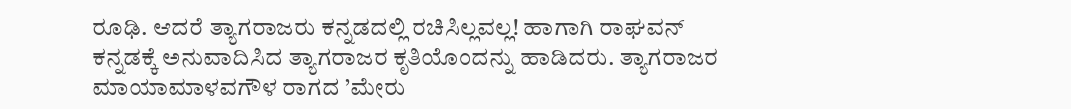ರೂಢಿ. ಆದರೆ ತ್ಯಾಗರಾಜರು ಕನ್ನಡದಲ್ಲಿ ರಚಿಸಿಲ್ಲವಲ್ಲ! ಹಾಗಾಗಿ ರಾಘವನ್ ಕನ್ನಡಕ್ಕೆ ಅನುವಾದಿಸಿದ ತ್ಯಾಗರಾಜರ ಕೃತಿಯೊಂದನ್ನು ಹಾಡಿದರು. ತ್ಯಾಗರಾಜರ ಮಾಯಾಮಾಳವಗೌಳ ರಾಗದ ’ಮೇರು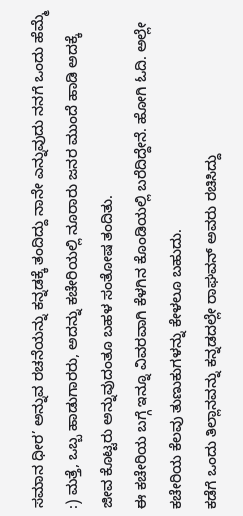ಸಮಾನ ಧೀರ’ ಅನ್ನುವ ರಚನೆಯನ್ನು ಕನ್ನಡಕ್ಕೆ ತಂದಿದ್ದು ನಾನೇ ಎನ್ನುವುದು ನನಗೆ ಒಂದು ಹೆಮ್ಮೆ :) ಮತ್ತೆ, ಒಬ್ಬ ಹಾಡುಗಾರರು, ಅದನ್ನು ಕಚೇರಿಯಲ್ಲಿ ನೂರಾರು ಜನರ ಮುಂದೆ ಹಾಡಿ ಅದಕ್ಕೆ ಜೀವ ಕೊಟ್ಟರು ಅನ್ನುವುದಂತೂ ಬಹಳ ಸಂತೋಷ ತಂದಿತು.
ಈ ಕಚೇರಿಯ ಬಗ್ಗೆ ಇನ್ನೂ ವಿವರವಾಗಿ ಕೆಳಗಿನ ಕೊಂಡಿಯಲ್ಲಿ ಬರೆದಿದ್ದೇನೆ. ಹೋಗಿ ಓದಿ. ಅಲ್ಲೇ ಕಚೇರಿಯ ಕೆಲವು ತುಣುಕುಗಳನ್ನು ಕೇಳಲೂ ಬಹುದು.
ಕಡೆಗೆ ಒಂದು ತಿಲ್ಲಾನವನ್ನು ಕನ್ನಡದಲ್ಲೇ ರಾಘವನ್ ಅವರು ರಚಿಸಿದ್ದು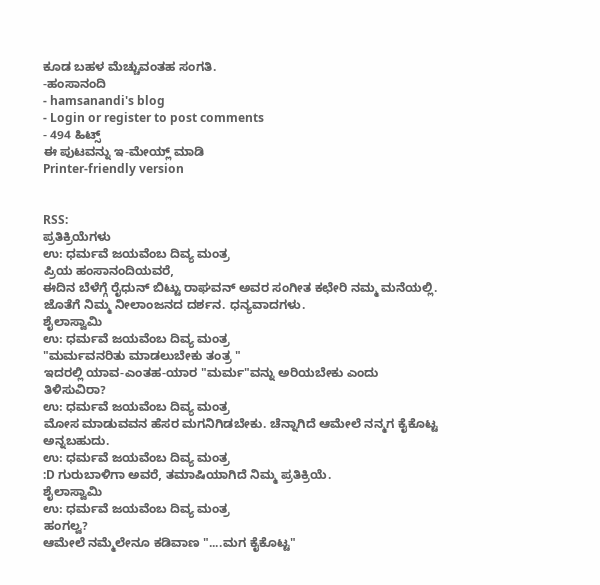ಕೂಡ ಬಹಳ ಮೆಚ್ಚುವಂತಹ ಸಂಗತಿ.
-ಹಂಸಾನಂದಿ
- hamsanandi's blog
- Login or register to post comments
- 494 ಹಿಟ್ಸ್
ಈ ಪುಟವನ್ನು ಇ-ಮೇಯ್ಲ್ ಮಾಡಿ
Printer-friendly version


RSS:
ಪ್ರತಿಕ್ರಿಯೆಗಳು
ಉ: ಧರ್ಮವೆ ಜಯವೆಂಬ ದಿವ್ಯ ಮಂತ್ರ
ಪ್ರಿಯ ಹಂಸಾನಂದಿಯವರೆ,
ಈದಿನ ಬೆಳೆಗ್ಗೆ ರೈಧುನ್ ಬಿಟ್ಟು ರಾಘವನ್ ಅವರ ಸಂಗೀತ ಕಛೇರಿ ನಮ್ಮ ಮನೆಯಲ್ಲಿ. ಜೊತೆಗೆ ನಿಮ್ಮ ನೀಲಾಂಜನದ ದರ್ಶನ. ಧನ್ಯವಾದಗಳು.
ಶೈಲಾಸ್ವಾಮಿ
ಉ: ಧರ್ಮವೆ ಜಯವೆಂಬ ದಿವ್ಯ ಮಂತ್ರ
"ಮರ್ಮವನರಿತು ಮಾಡಲುಬೇಕು ತಂತ್ರ "
ಇದರಲ್ಲಿ ಯಾವ-ಎಂತಹ-ಯಾರ "ಮರ್ಮ"ವನ್ನು ಅರಿಯಬೇಕು ಎಂದು ತಿಳಿಸುವಿರಾ?
ಉ: ಧರ್ಮವೆ ಜಯವೆಂಬ ದಿವ್ಯ ಮಂತ್ರ
ಮೋಸ ಮಾಡುವವನ ಹೆಸರ ಮಗನಿಗಿಡಬೇಕು. ಚೆನ್ನಾಗಿದೆ ಆಮೇಲೆ ನನ್ಮಗ ಕೈಕೊಟ್ಟ ಅನ್ನಬಹುದು.
ಉ: ಧರ್ಮವೆ ಜಯವೆಂಬ ದಿವ್ಯ ಮಂತ್ರ
:D ಗುರುಬಾಳಿಗಾ ಅವರೆ, ತಮಾಷಿಯಾಗಿದೆ ನಿಮ್ಮ ಪ್ರತಿಕ್ರಿಯೆ.
ಶೈಲಾಸ್ವಾಮಿ
ಉ: ಧರ್ಮವೆ ಜಯವೆಂಬ ದಿವ್ಯ ಮಂತ್ರ
ಹಂಗಲ್ವ?
ಆಮೇಲೆ ನಮ್ಮೆಲೇನೂ ಕಡಿವಾಣ "....ಮಗ ಕೈಕೊಟ್ಟ"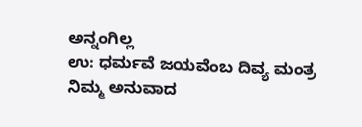ಅನ್ನಂಗಿಲ್ಲ
ಉ: ಧರ್ಮವೆ ಜಯವೆಂಬ ದಿವ್ಯ ಮಂತ್ರ
ನಿಮ್ಮ ಅನುವಾದ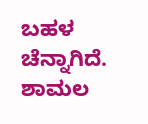ಬಹಳ ಚೆನ್ನಾಗಿದೆ.
ಶಾಮಲ